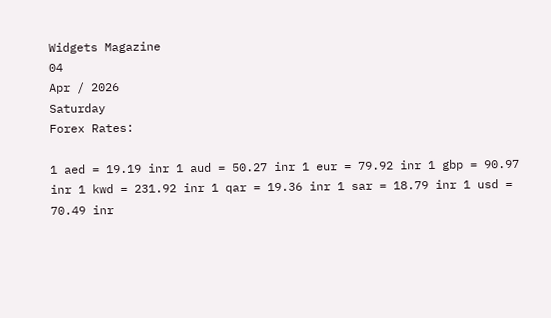Widgets Magazine
04
Apr / 2026
Saturday
Forex Rates:

1 aed = 19.19 inr 1 aud = 50.27 inr 1 eur = 79.92 inr 1 gbp = 90.97 inr 1 kwd = 231.92 inr 1 qar = 19.36 inr 1 sar = 18.79 inr 1 usd = 70.49 inr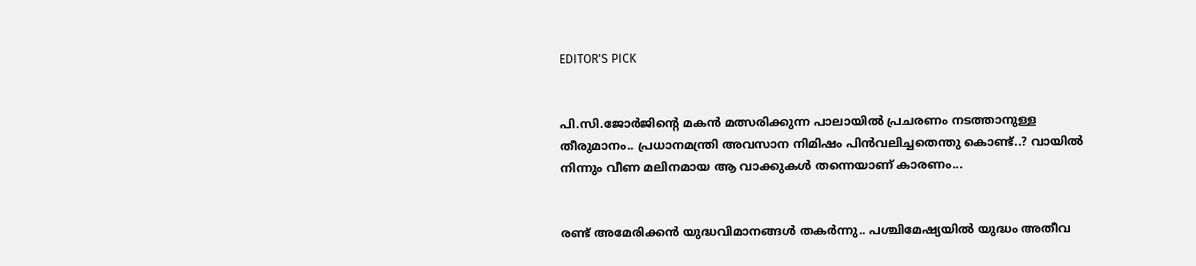EDITOR'S PICK


പി.സി.ജോർജിന്റെ മകൻ മത്സരിക്കുന്ന പാലായിൽ പ്രചരണം നടത്താനുള്ള തീരുമാനം.. പ്രധാനമന്ത്രി അവസാന നിമിഷം പിൻവലിച്ചതെന്തു കൊണ്ട്..? വായിൽ നിന്നും വീണ മലിനമായ ആ വാക്കുകൾ തന്നെയാണ് കാരണം...


രണ്ട് അമേരിക്കന്‍ യുദ്ധവിമാനങ്ങള്‍ തകര്‍ന്നു.. പശ്ചിമേഷ്യയില്‍ യുദ്ധം അതീവ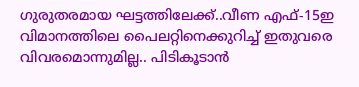ഗുരുതരമായ ഘട്ടത്തിലേക്ക്..വീണ എഫ്-15ഇ വിമാനത്തിലെ പൈലറ്റിനെക്കുറിച്ച് ഇതുവരെ വിവരമൊന്നുമില്ല.. പിടികൂടാന്‍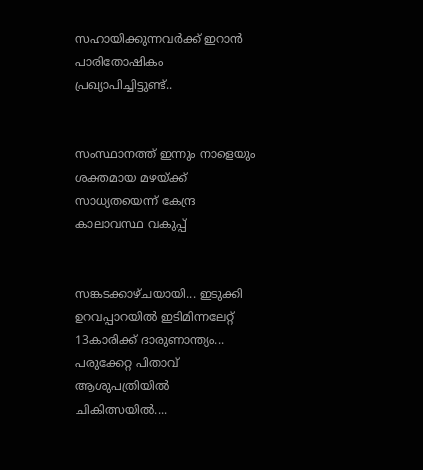സഹായിക്കുന്നവര്‍ക്ക് ഇറാന്‍ പാരിതോഷികം പ്രഖ്യാപിച്ചിട്ടുണ്ട്..


സംസ്ഥാനത്ത് ഇന്നും നാളെയും ശക്തമായ മഴയ്ക്ക് സാധ്യതയെന്ന് കേന്ദ്ര കാലാവസ്ഥ വകുപ്പ്


സങ്കടക്കാഴ്ചയായി... ഇടുക്കി ഉറവപ്പാറയിൽ ഇടിമിന്നലേറ്റ് 13കാരിക്ക് ദാരുണാന്ത്യം... പരുക്കേറ്റ പിതാവ് ആശുപത്രിയിൽ ചികിത്സയിൽ....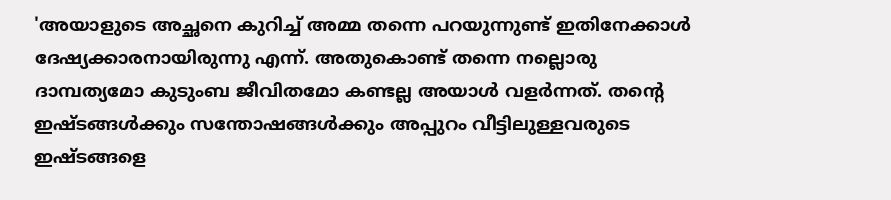'അയാളുടെ അച്ഛനെ കുറിച്ച് അമ്മ തന്നെ പറയുന്നുണ്ട് ഇതിനേക്കാൾ ദേഷ്യക്കാരനായിരുന്നു എന്ന്. അതുകൊണ്ട് തന്നെ നല്ലൊരു ദാമ്പത്യമോ കുടുംബ ജീവിതമോ കണ്ടല്ല അയാൾ വളർന്നത്. തന്റെ ഇഷ്ടങ്ങൾക്കും സന്തോഷങ്ങൾക്കും അപ്പുറം വീട്ടിലുള്ളവരുടെ ഇഷ്ടങ്ങളെ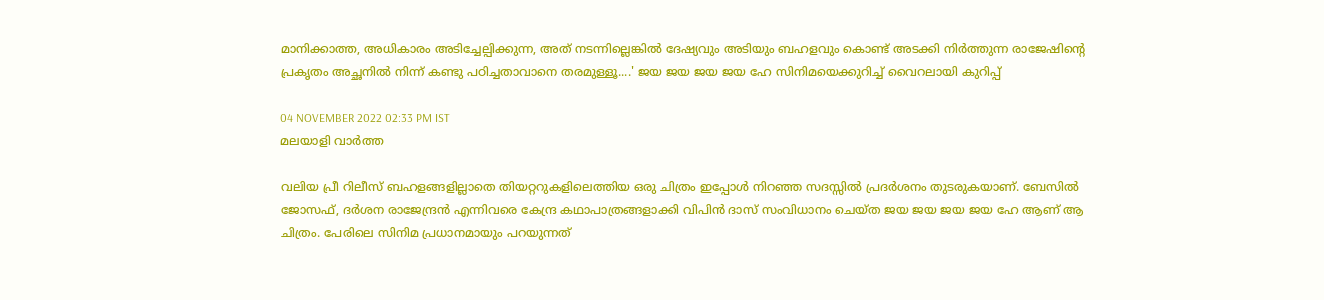മാനിക്കാത്ത, അധികാരം അടിച്ചേല്പിക്കുന്ന, അത് നടന്നില്ലെങ്കിൽ ദേഷ്യവും അടിയും ബഹളവും കൊണ്ട് അടക്കി നിർത്തുന്ന രാജേഷിന്റെ പ്രകൃതം അച്ഛനിൽ നിന്ന് കണ്ടു പഠിച്ചതാവാനെ തരമുള്ളൂ....' ജയ ജയ ജയ ജയ ഹേ സിനിമയെക്കുറിച്ച് വൈറലായി കുറിപ്പ്

04 NOVEMBER 2022 02:33 PM IST
മലയാളി വാര്‍ത്ത

വലിയ പ്രീ റിലീസ് ബഹളങ്ങളില്ലാതെ തിയറ്ററുകളിലെത്തിയ ഒരു ചിത്രം ഇപ്പോള്‍ നിറഞ്ഞ സദസ്സില്‍ പ്രദര്‍ശനം തുടരുകയാണ്. ബേസില്‍ ജോസഫ്, ദര്‍ശന രാജേന്ദ്രന്‍ എന്നിവരെ കേന്ദ്ര കഥാപാത്രങ്ങളാക്കി വിപിന്‍ ദാസ് സംവിധാനം ചെയ്‍ത ജയ ജയ ജയ ജയ ഹേ ആണ് ആ ചിത്രം. പേരിലെ സിനിമ പ്രധാനമായും പറയുന്നത്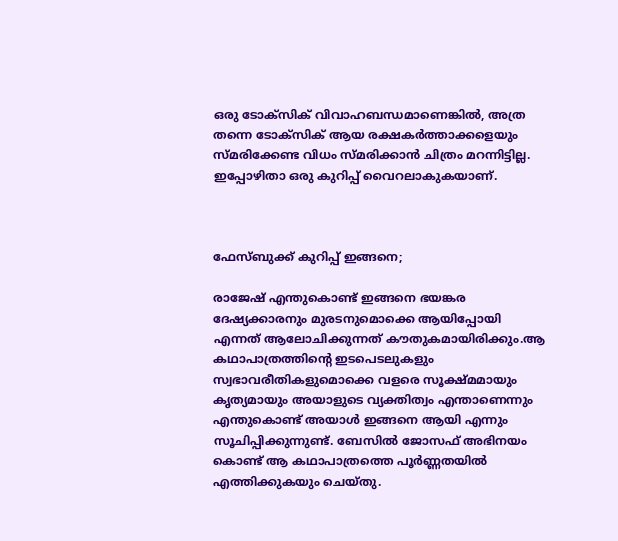ഒരു ടോക്സിക് വിവാഹബന്ധമാണെങ്കിൽ, അത്ര തന്നെ ടോക്സിക് ആയ രക്ഷകർത്താക്കളെയും സ്മരിക്കേണ്ട വിധം സ്മരിക്കാൻ ചിത്രം മറന്നിട്ടില്ല. ഇപ്പോഴിതാ ഒരു കുറിപ്പ് വൈറലാകുകയാണ്.



ഫേസ്ബുക്ക് കുറിപ്പ് ഇങ്ങനെ;

രാജേഷ് എന്തുകൊണ്ട് ഇങ്ങനെ ഭയങ്കര ദേഷ്യക്കാരനും മുരടനുമൊക്കെ ആയിപ്പോയി എന്നത് ആലോചിക്കുന്നത് കൗതുകമായിരിക്കും.ആ കഥാപാത്രത്തിന്റെ ഇടപെടലുകളും സ്വഭാവരീതികളുമൊക്കെ വളരെ സൂക്ഷ്മമായും കൃത്യമായും അയാളുടെ വ്യക്തിത്വം എന്താണെന്നും എന്തുകൊണ്ട് അയാൾ ഇങ്ങനെ ആയി എന്നും സൂചിപ്പിക്കുന്നുണ്ട്. ബേസിൽ ജോസഫ് അഭിനയം കൊണ്ട് ആ കഥാപാത്രത്തെ പൂർണ്ണതയിൽ എത്തിക്കുകയും ചെയ്തു.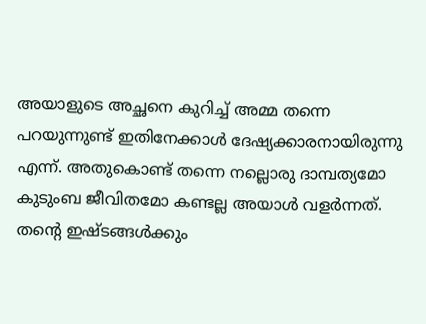അയാളുടെ അച്ഛനെ കുറിച്ച് അമ്മ തന്നെ പറയുന്നുണ്ട് ഇതിനേക്കാൾ ദേഷ്യക്കാരനായിരുന്നു എന്ന്. അതുകൊണ്ട് തന്നെ നല്ലൊരു ദാമ്പത്യമോ കുടുംബ ജീവിതമോ കണ്ടല്ല അയാൾ വളർന്നത്. തന്റെ ഇഷ്ടങ്ങൾക്കും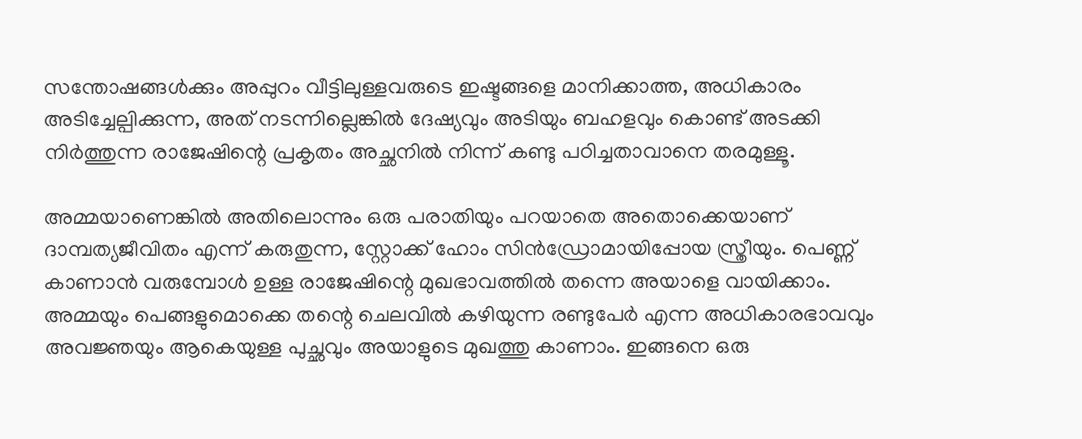സന്തോഷങ്ങൾക്കും അപ്പുറം വീട്ടിലുള്ളവരുടെ ഇഷ്ടങ്ങളെ മാനിക്കാത്ത, അധികാരം അടിച്ചേല്പിക്കുന്ന, അത് നടന്നില്ലെങ്കിൽ ദേഷ്യവും അടിയും ബഹളവും കൊണ്ട് അടക്കി നിർത്തുന്ന രാജേഷിന്റെ പ്രകൃതം അച്ഛനിൽ നിന്ന് കണ്ടു പഠിച്ചതാവാനെ തരമുള്ളൂ.

അമ്മയാണെങ്കിൽ അതിലൊന്നും ഒരു പരാതിയും പറയാതെ അതൊക്കെയാണ്‌ ദാമ്പത്യജീവിതം എന്ന് കരുതുന്ന, സ്റ്റോക്ക് ഹോം സിൻഡ്രോമായിപ്പോയ സ്ത്രീയും. പെണ്ണ് കാണാൻ വരുമ്പോൾ ഉള്ള രാജേഷിന്റെ മുഖഭാവത്തിൽ തന്നെ അയാളെ വായിക്കാം. അമ്മയും പെങ്ങളുമൊക്കെ തന്റെ ചെലവിൽ കഴിയുന്ന രണ്ടുപേർ എന്ന അധികാരഭാവവും അവജ്ഞയും ആകെയുള്ള പുച്ഛവും അയാളുടെ മുഖത്തു കാണാം. ഇങ്ങനെ ഒരു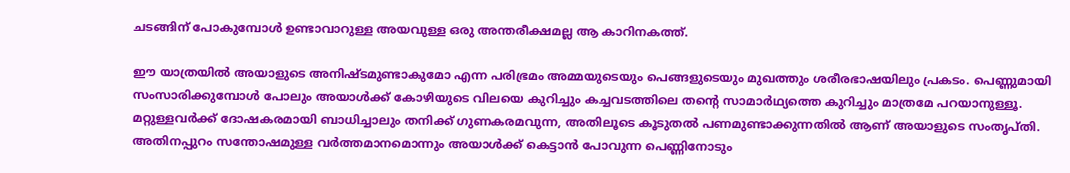ചടങ്ങിന് പോകുമ്പോൾ ഉണ്ടാവാറുള്ള അയവുള്ള ഒരു അന്തരീക്ഷമല്ല ആ കാറിനകത്ത്.

ഈ യാത്രയിൽ അയാളുടെ അനിഷ്ടമുണ്ടാകുമോ എന്ന പരിഭ്രമം അമ്മയുടെയും പെങ്ങളുടെയും മുഖത്തും ശരീരഭാഷയിലും പ്രകടം. പെണ്ണുമായി സംസാരിക്കുമ്പോൾ പോലും അയാൾക്ക് കോഴിയുടെ വിലയെ കുറിച്ചും കച്ചവടത്തിലെ തന്റെ സാമാർഥ്യത്തെ കുറിച്ചും മാത്രമേ പറയാനുള്ളൂ. മറ്റുള്ളവർക്ക് ദോഷകരമായി ബാധിച്ചാലും തനിക്ക് ഗുണകരമവുന്ന, അതിലൂടെ കൂടുതൽ പണമുണ്ടാക്കുന്നതിൽ ആണ് അയാളുടെ സംതൃപ്തി. അതിനപ്പുറം സന്തോഷമുള്ള വർത്തമാനമൊന്നും അയാൾക്ക് കെട്ടാൻ പോവുന്ന പെണ്ണിനോടും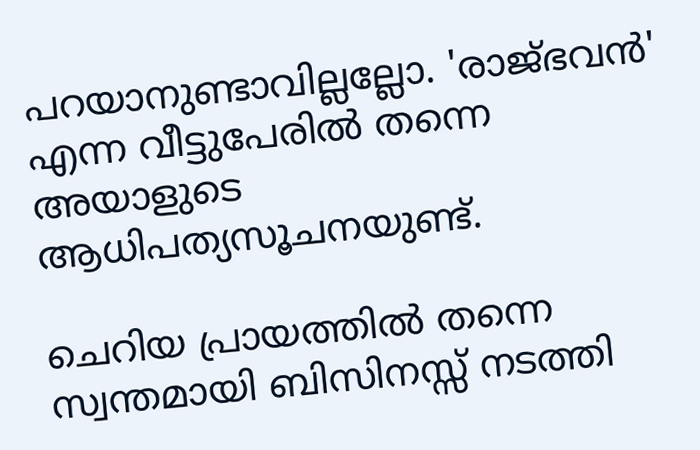പറയാനുണ്ടാവില്ലല്ലോ. 'രാജ്ഭവൻ' എന്ന വീട്ടുപേരിൽ തന്നെ അയാളുടെ ആധിപത്യസൂചനയുണ്ട്.

ചെറിയ പ്രായത്തിൽ തന്നെ സ്വന്തമായി ബിസിനസ്സ് നടത്തി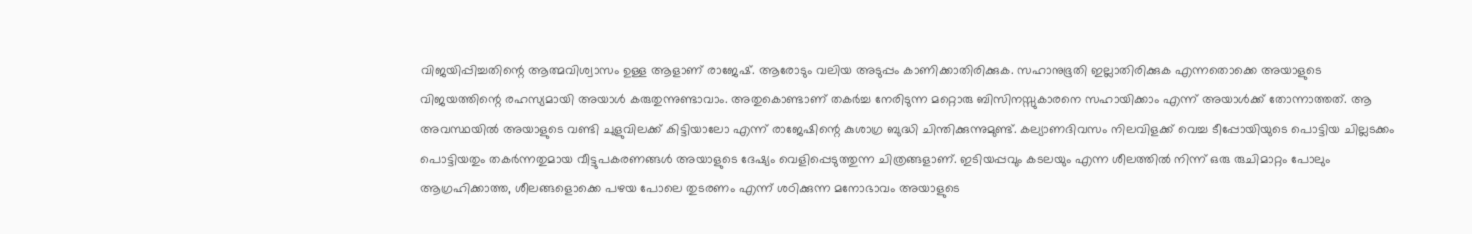വിജയിപ്പിച്ചതിന്റെ ആത്മവിശ്വാസം ഉള്ള ആളാണ്‌ രാജേഷ്. ആരോടും വലിയ അടുപ്പം കാണിക്കാതിരിക്കുക. സഹാനുഭൂതി ഇല്ലാതിരിക്കുക എന്നതൊക്കെ അയാളുടെ വിജയത്തിന്റെ രഹസ്യമായി അയാൾ കരുതുന്നുണ്ടാവാം. അതുകൊണ്ടാണ് തകർച്ച നേരിടുന്ന മറ്റൊരു ബിസിനസ്സുകാരനെ സഹായിക്കാം എന്ന് അയാൾക്ക് തോന്നാത്തത്. ആ അവസ്ഥയിൽ അയാളുടെ വണ്ടി ചുളുവിലക്ക് കിട്ടിയാലോ എന്ന് രാജേഷിന്റെ കുശാഗ്ര ബുദ്ധി ചിന്തിക്കുന്നുമുണ്ട്. കല്യാണദിവസം നിലവിളക്ക് വെച്ച ടീപ്പോയിയുടെ പൊട്ടിയ ചില്ലടക്കം പൊട്ടിയതും തകർന്നതുമായ വീട്ടുപകരണങ്ങൾ അയാളുടെ ദേഷ്യം വെളിപ്പെടുത്തുന്ന ചിത്രങ്ങളാണ്. ഇടിയപ്പവും കടലയും എന്ന ശീലത്തിൽ നിന്ന് ഒരു രുചിമാറ്റം പോലും ആഗ്രഹിക്കാത്ത, ശീലങ്ങളൊക്കെ പഴയ പോലെ തുടരണം എന്ന് ശഠിക്കുന്ന മനോഭാവം അയാളുടെ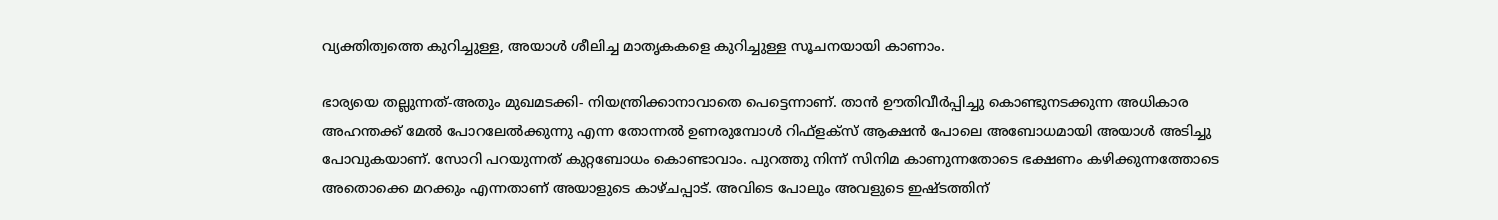വ്യക്തിത്വത്തെ കുറിച്ചുള്ള, അയാൾ ശീലിച്ച മാതൃകകളെ കുറിച്ചുള്ള സൂചനയായി കാണാം.

ഭാര്യയെ തല്ലുന്നത്-അതും മുഖമടക്കി- നിയന്ത്രിക്കാനാവാതെ പെട്ടെന്നാണ്. താൻ ഊതിവീർപ്പിച്ചു കൊണ്ടുനടക്കുന്ന അധികാര അഹന്തക്ക് മേൽ പോറലേൽക്കുന്നു എന്ന തോന്നൽ ഉണരുമ്പോൾ റിഫ്ളക്സ് ആക്ഷൻ പോലെ അബോധമായി അയാൾ അടിച്ചു പോവുകയാണ്. സോറി പറയുന്നത് കുറ്റബോധം കൊണ്ടാവാം. പുറത്തു നിന്ന് സിനിമ കാണുന്നതോടെ ഭക്ഷണം കഴിക്കുന്നത്തോടെ അതൊക്കെ മറക്കും എന്നതാണ് അയാളുടെ കാഴ്ചപ്പാട്. അവിടെ പോലും അവളുടെ ഇഷ്ടത്തിന്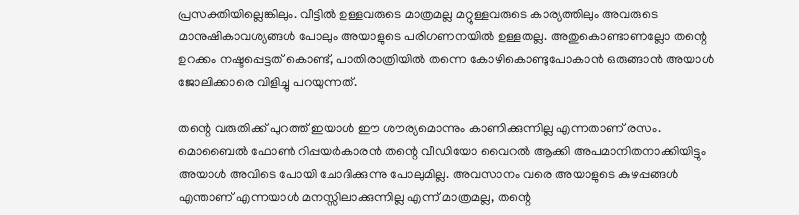പ്രസക്തിയില്ലെങ്കിലും. വീട്ടിൽ ഉള്ളവരുടെ മാത്രമല്ല മറ്റുള്ളവരുടെ കാര്യത്തിലും അവരുടെ മാനുഷികാവശ്യങ്ങൾ പോലും അയാളുടെ പരിഗണനയിൽ ഉള്ളതല്ല. അതുകൊണ്ടാണല്ലോ തന്റെ ഉറക്കം നഷ്ടപ്പെട്ടത് കൊണ്ട്, പാതിരാത്രിയിൽ തന്നെ കോഴികൊണ്ടുപോകാൻ ഒരുങ്ങാൻ അയാൾ ജോലിക്കാരെ വിളിച്ചു പറയുന്നത്.

തന്റെ വരുതിക്ക് പുറത്ത് ഇയാൾ ഈ ശൗര്യമൊന്നും കാണിക്കുന്നില്ല എന്നതാണ് രസം. മൊബൈൽ ഫോൺ റിപ്പയർകാരൻ തന്റെ വീഡിയോ വൈറൽ ആക്കി അപമാനിതനാക്കിയിട്ടും അയാൾ അവിടെ പോയി ചോദിക്കുന്നു പോലുമില്ല. അവസാനം വരെ അയാളുടെ കുഴപ്പങ്ങൾ എന്താണ് എന്നയാൾ മനസ്സിലാക്കുന്നില്ല എന്ന് മാത്രമല്ല, തന്റെ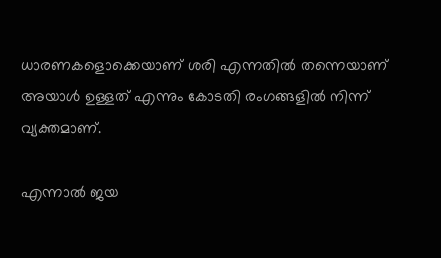ധാരണകളൊക്കെയാണ് ശരി എന്നതിൽ തന്നെയാണ് അയാൾ ഉള്ളത് എന്നും കോടതി രംഗങ്ങളിൽ നിന്ന് വ്യക്തമാണ്.

എന്നാൽ ജയ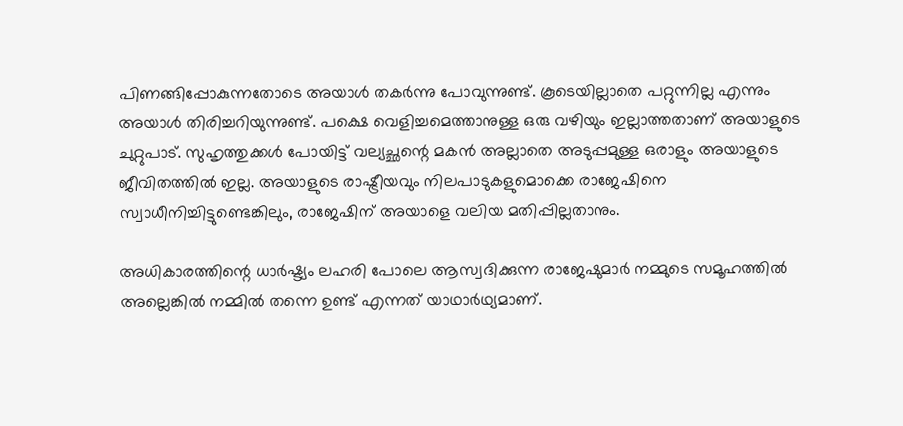പിണങ്ങിപ്പോകുന്നതോടെ അയാൾ തകർന്നു പോവുന്നുണ്ട്. കൂടെയില്ലാതെ പറ്റുന്നില്ല എന്നും അയാൾ തിരിച്ചറിയുന്നുണ്ട്. പക്ഷെ വെളിച്ചമെത്താനുള്ള ഒരു വഴിയും ഇല്ലാത്തതാണ് അയാളുടെ ചുറ്റുപാട്. സുഹൃത്തുക്കൾ പോയിട്ട് വല്യച്ഛന്റെ മകൻ അല്ലാതെ അടുപ്പമുള്ള ഒരാളും അയാളുടെ ജീവിതത്തിൽ ഇല്ല. അയാളുടെ രാഷ്ട്രീയവും നിലപാടുകളുമൊക്കെ രാജേഷിനെ സ്വാധീനിച്ചിട്ടുണ്ടെങ്കിലും, രാജേഷിന് അയാളെ വലിയ മതിപ്പില്ലതാനും.

അധികാരത്തിന്റെ ധാർഷ്ട്യം ലഹരി പോലെ ആസ്വദിക്കുന്ന രാജേഷുമാർ നമ്മുടെ സമൂഹത്തിൽ അല്ലെങ്കിൽ നമ്മിൽ തന്നെ ഉണ്ട് എന്നത് യാഥാർഥ്യമാണ്.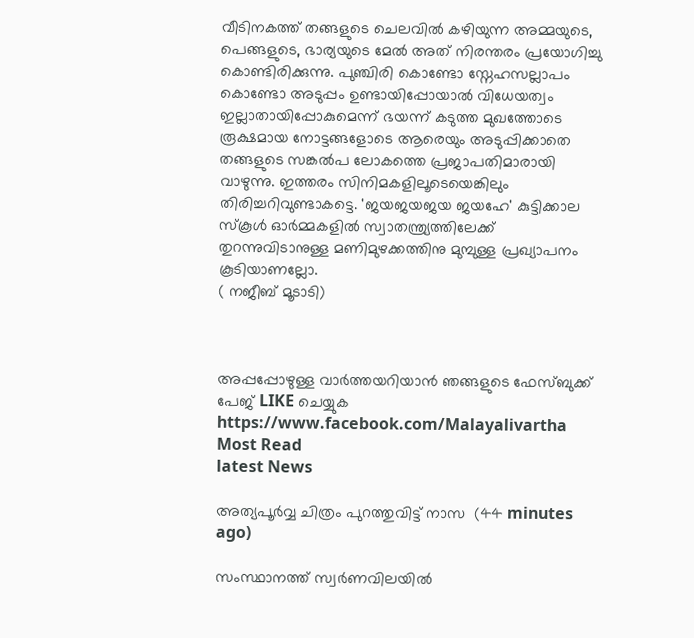വീടിനകത്ത് തങ്ങളുടെ ചെലവിൽ കഴിയുന്ന അമ്മയുടെ, പെങ്ങളുടെ, ഭാര്യയുടെ മേൽ അത് നിരന്തരം പ്രയോഗിച്ചു കൊണ്ടിരിക്കുന്നു. പുഞ്ചിരി കൊണ്ടോ സ്നേഹസല്ലാപം കൊണ്ടോ അടുപ്പം ഉണ്ടായിപ്പോയാൽ വിധേയത്വം ഇല്ലാതായിപ്പോകുമെന്ന് ഭയന്ന് കടുത്ത മുഖത്തോടെ രൂക്ഷമായ നോട്ടങ്ങളോടെ ആരെയും അടുപ്പിക്കാതെ തങ്ങളുടെ സങ്കൽപ ലോകത്തെ പ്രജാപതിമാരായി വാഴുന്നു. ഇത്തരം സിനിമകളിലൂടെയെങ്കിലും തിരിച്ചറിവുണ്ടാകട്ടെ. 'ജയജയജയ ജയഹേ' കുട്ടിക്കാല സ്കൂൾ ഓർമ്മകളിൽ സ്വാതന്ത്ര്യത്തിലേക്ക് തുറന്നുവിടാനുള്ള മണിമുഴക്കത്തിനു മുമ്പുള്ള പ്രഖ്യാപനം കൂടിയാണല്ലോ.
( നജീബ് മൂടാടി)



അപ്പപ്പോഴുള്ള വാര്‍ത്തയറിയാന്‍ ഞങ്ങളുടെ ഫേസ്‌ബുക്ക്‌ പേജ് LIKE ചെയ്യുക
https://www.facebook.com/Malayalivartha
Most Read
latest News

അത്യപൂർവ്വ ചിത്രം പുറത്തുവിട്ട് നാസ  (44 minutes ago)

സംസ്ഥാനത്ത് സ്വർണവിലയിൽ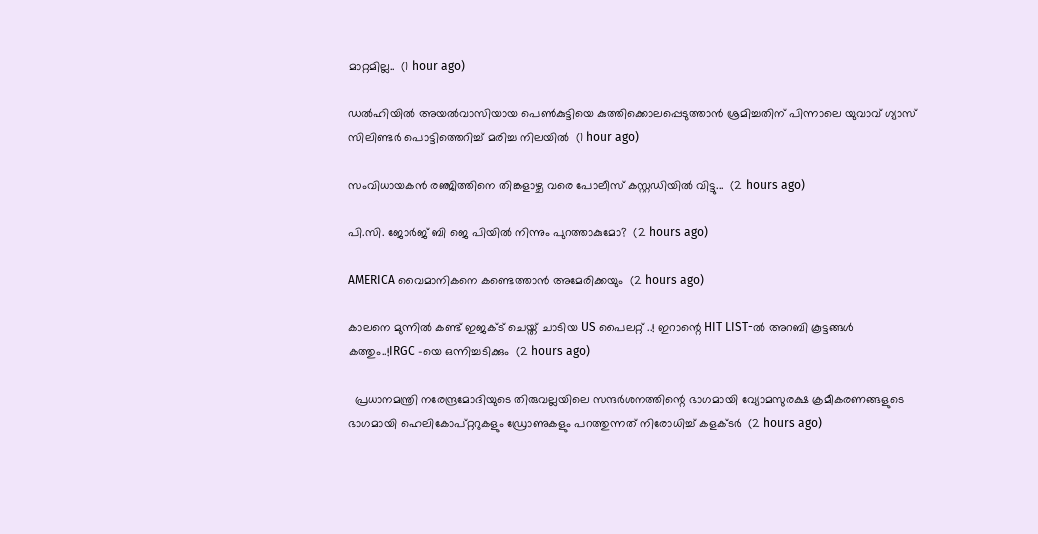മാറ്റമില്ല..  (1 hour ago)

ഡൽഹിയിൽ അയൽവാസിയായ പെൺകുട്ടിയെ കുത്തിക്കൊലപ്പെടുത്താൻ ശ്രമിച്ചതിന് പിന്നാലെ യുവാവ് ഗ്യാസ് സിലിണ്ടർ പൊട്ടിത്തെറിച്ച് മരിച്ച നിലയിൽ  (1 hour ago)

സംവിധായകൻ രഞ്ജിത്തിനെ തിങ്കളാഴ്ച വരെ പോലീസ് കസ്റ്റഡിയിൽ വിട്ടു...  (2 hours ago)

പി.സി. ജോർജ് ബി ജെ പിയിൽ നിന്നും പുറത്താകുമോ?  (2 hours ago)

AMERICA വൈമാനികനെ കണ്ടെത്താന്‍ അമേരിക്കയും  (2 hours ago)

കാലനെ മുന്നിൽ കണ്ട് ഇജക്‌ട് ചെയ്ത് ചാടിയ US പൈലറ്റ് ..! ഇറാന്റെ HIT LIST-ൽ അറബി കൂട്ടങ്ങൾ കത്തും..!IRGC -യെ ഒന്നിച്ചടിക്കും  (2 hours ago)

  പ്രധാനമന്ത്രി നരേന്ദ്രമോദിയുടെ തിരുവല്ലയിലെ സന്ദർശനത്തിന്റെ ഭാഗമായി വ്യോമസുരക്ഷ ക്രമീകരണങ്ങളുടെ ഭാഗമായി ഹെലികോപ്റ്ററുകളും ഡ്രോണുകളും പറത്തുന്നത് നിരോധിച്ച് കളക്ടർ  (2 hours ago)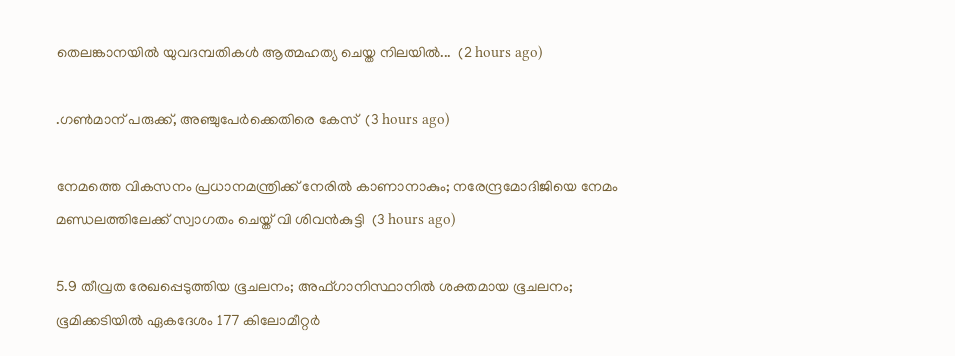തെലങ്കാനയിൽ യുവദമ്പതികൾ ആത്മഹത്യ ചെയ്ത നിലയിൽ...  (2 hours ago)

.ഗൺമാന് പരുക്ക്, അഞ്ചുപേർക്കെതിരെ കേസ്  (3 hours ago)

നേമത്തെ വികസനം പ്രധാനമന്ത്രിക്ക് നേരിൽ കാണാനാകും; നരേന്ദ്രമോദിജിയെ നേമം മണ്ഡലത്തിലേക്ക് സ്വാഗതം ചെയ്ത് വി ശിവൻകുട്ടി  (3 hours ago)

5.9 തീവ്രത രേഖപ്പെടുത്തിയ ഭൂചലനം; അഫ്ഗാനിസ്ഥാനിൽ ശക്തമായ ഭൂചലനം; ഭൂമിക്കടിയിൽ ഏകദേശം 177 കിലോമീറ്റർ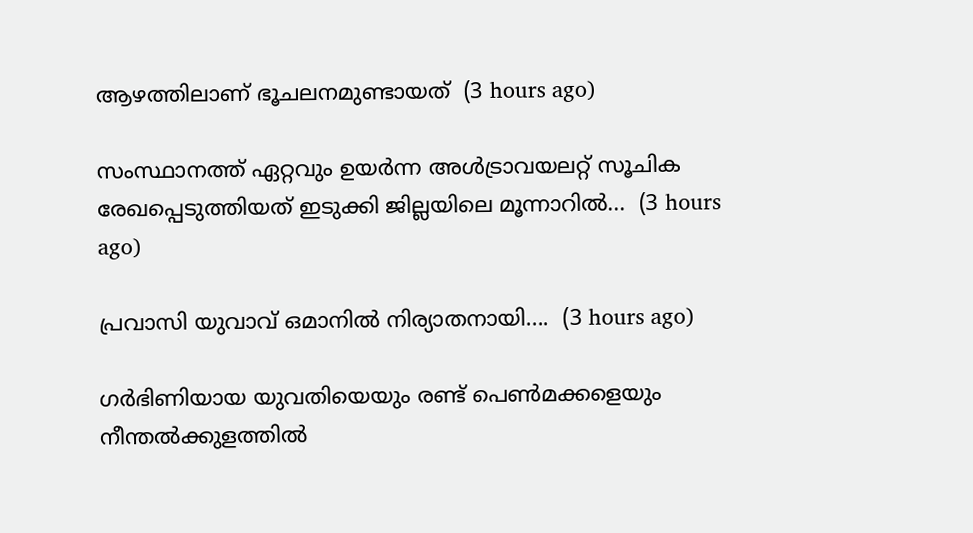ആഴത്തിലാണ് ഭൂചലനമുണ്ടായത്  (3 hours ago)

സംസ്ഥാനത്ത് ഏറ്റവും ഉയർന്ന അൾട്രാവയലറ്റ് സൂചിക രേഖപ്പെടുത്തിയത് ഇടുക്കി ജില്ലയിലെ മൂന്നാറിൽ...  (3 hours ago)

പ്രവാസി യുവാവ് ഒമാനിൽ നിര്യാതനായി....  (3 hours ago)

ഗർഭിണിയായ യുവതിയെയും രണ്ട് പെൺമക്കളെയും നീന്തൽക്കുളത്തിൽ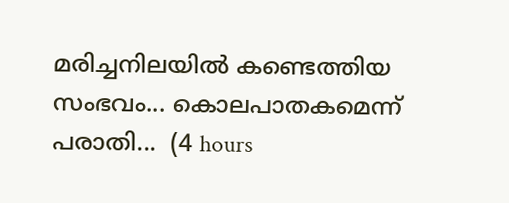മരിച്ചനിലയിൽ കണ്ടെത്തിയ സംഭവം... കൊലപാതകമെന്ന് പരാതി...  (4 hours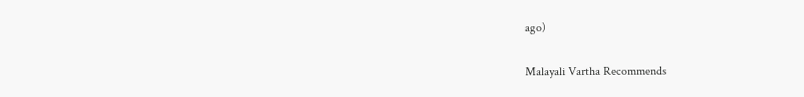ago)

Malayali Vartha Recommends